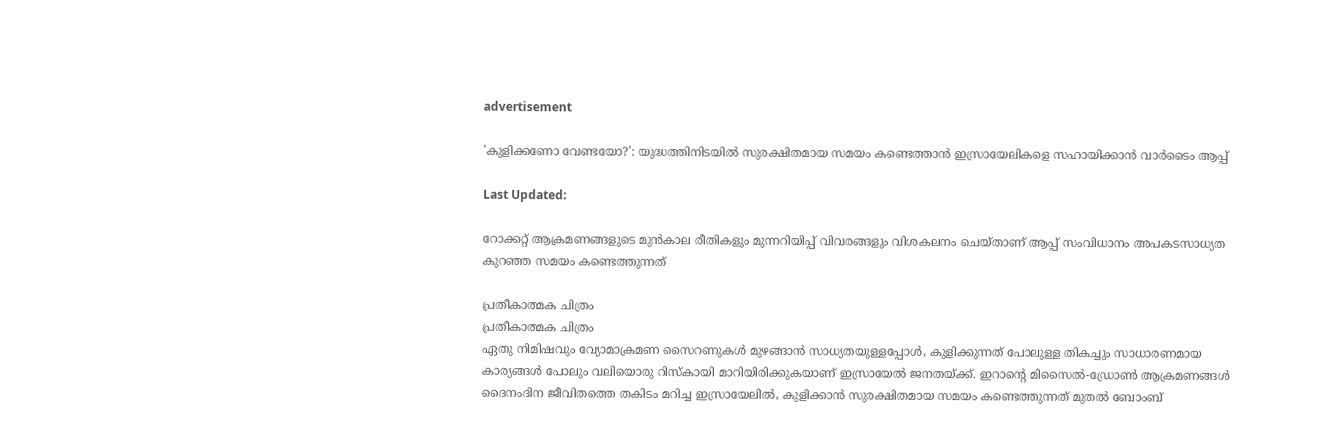advertisement

'കുളിക്കണോ വേണ്ടയോ?': യുദ്ധത്തിനിടയിൽ സുരക്ഷിതമായ സമയം കണ്ടെത്താൻ ഇസ്രായേലികളെ സഹായിക്കാൻ വാർടൈം ആപ്പ്

Last Updated:

റോക്കറ്റ് ആക്രമണങ്ങളുടെ മുൻകാല രീതികളും മുന്നറിയിപ്പ് വിവരങ്ങളും വിശകലനം ചെയ്താണ് ആപ്പ് സംവിധാനം അപകടസാധ്യത കുറഞ്ഞ സമയം കണ്ടെത്തുന്നത്

പ്രതീകാത്മക ചിത്രം
പ്രതീകാത്മക ചിത്രം
ഏതു നിമിഷവും വ്യോമാക്രമണ സൈറണുകൾ മുഴങ്ങാൻ സാധ്യതയുള്ളപ്പോൾ, കുളിക്കുന്നത് പോലുള്ള തികച്ചും സാധാരണമായ കാര്യങ്ങൾ പോലും വലിയൊരു റിസ്കായി മാറിയിരിക്കുകയാണ് ഇസ്രായേൽ ജനതയ്ക്ക്. ഇറാന്റെ മിസൈൽ-ഡ്രോൺ ആക്രമണങ്ങൾ ദൈനംദിന ജീവിതത്തെ തകിടം മറിച്ച ഇസ്രായേലിൽ, കുളിക്കാൻ സുരക്ഷിതമായ സമയം കണ്ടെത്തുന്നത് മുതൽ ബോംബ്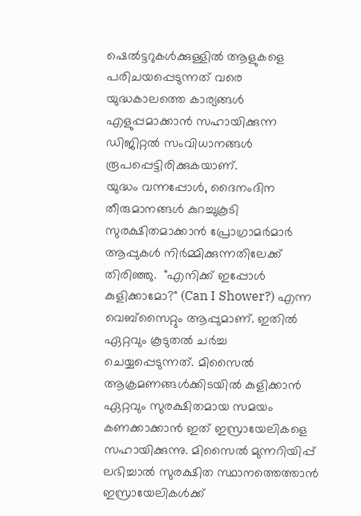ഷെൽട്ടറുകൾക്കുള്ളിൽ ആളുകളെ പരിചയപ്പെടുന്നത് വരെ യുദ്ധകാലത്തെ കാര്യങ്ങൾ എളുപ്പമാക്കാൻ സഹായിക്കുന്ന ഡിജിറ്റൽ സംവിധാനങ്ങൾ രൂപപ്പെട്ടിരിക്കുകയാണ്.
യുദ്ധം വന്നപ്പോൾ, ദൈനംദിന തീരുമാനങ്ങൾ കുറച്ചുകൂടി സുരക്ഷിതമാക്കാൻ പ്രോഗ്രാമർമാർ ആപ്പുകൾ നിർമ്മിക്കുന്നതിലേക്ക് തിരിഞ്ഞു.  "എനിക്ക് ഇപ്പോൾ കുളിക്കാമോ?" (Can I Shower?) എന്ന വെബ്‌സൈറ്റും ആപ്പുമാണ്. ഇതിൽ ഏറ്റവും കൂടുതൽ ചർച്ച ചെയ്യപ്പെടുന്നത്. മിസൈൽ ആക്രമണങ്ങൾക്കിടയിൽ കുളിക്കാൻ ഏറ്റവും സുരക്ഷിതമായ സമയം കണക്കാക്കാൻ ഇത് ഇസ്രായേലികളെ സഹായിക്കുന്നു. മിസൈൽ മുന്നറിയിപ്പ് ലഭിച്ചാൽ സുരക്ഷിത സ്ഥാനത്തെത്താൻ ഇസ്രായേലികൾക്ക്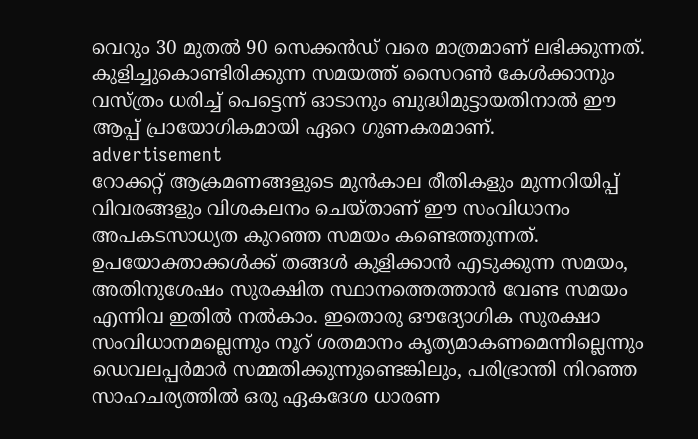വെറും 30 മുതൽ 90 സെക്കൻഡ് വരെ മാത്രമാണ് ലഭിക്കുന്നത്. കുളിച്ചുകൊണ്ടിരിക്കുന്ന സമയത്ത് സൈറൺ കേൾക്കാനും വസ്ത്രം ധരിച്ച് പെട്ടെന്ന് ഓടാനും ബുദ്ധിമുട്ടായതിനാൽ ഈ ആപ്പ് പ്രായോഗികമായി ഏറെ ഗുണകരമാണ്.
advertisement
റോക്കറ്റ് ആക്രമണങ്ങളുടെ മുൻകാല രീതികളും മുന്നറിയിപ്പ് വിവരങ്ങളും വിശകലനം ചെയ്താണ് ഈ സംവിധാനം അപകടസാധ്യത കുറഞ്ഞ സമയം കണ്ടെത്തുന്നത്. ഉപയോക്താക്കൾക്ക് തങ്ങൾ കുളിക്കാൻ എടുക്കുന്ന സമയം, അതിനുശേഷം സുരക്ഷിത സ്ഥാനത്തെത്താൻ വേണ്ട സമയം എന്നിവ ഇതിൽ നൽകാം. ഇതൊരു ഔദ്യോഗിക സുരക്ഷാ സംവിധാനമല്ലെന്നും നൂറ് ശതമാനം കൃത്യമാകണമെന്നില്ലെന്നും ഡെവലപ്പർമാർ സമ്മതിക്കുന്നുണ്ടെങ്കിലും, പരിഭ്രാന്തി നിറഞ്ഞ സാഹചര്യത്തിൽ ഒരു ഏകദേശ ധാരണ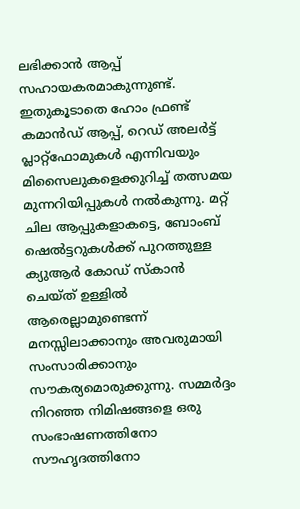ലഭിക്കാൻ ആപ്പ് സഹായകരമാകുന്നുണ്ട്.
ഇതുകൂടാതെ ഹോം ഫ്രണ്ട് കമാൻഡ് ആപ്പ്, റെഡ് അലർട്ട് പ്ലാറ്റ്‌ഫോമുകൾ എന്നിവയും മിസൈലുകളെക്കുറിച്ച് തത്സമയ മുന്നറിയിപ്പുകൾ നൽകുന്നു. മറ്റ് ചില ആപ്പുകളാകട്ടെ, ബോംബ് ഷെൽട്ടറുകൾക്ക് പുറത്തുള്ള ക്യുആർ കോഡ് സ്കാൻ ചെയ്ത് ഉള്ളിൽ ആരെല്ലാമുണ്ടെന്ന് മനസ്സിലാക്കാനും അവരുമായി സംസാരിക്കാനും സൗകര്യമൊരുക്കുന്നു. സമ്മർദ്ദം നിറഞ്ഞ നിമിഷങ്ങളെ ഒരു സംഭാഷണത്തിനോ സൗഹൃദത്തിനോ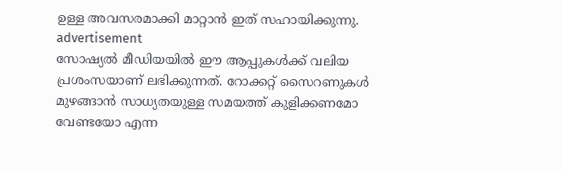ഉള്ള അവസരമാക്കി മാറ്റാൻ ഇത് സഹായിക്കുന്നു.
advertisement
സോഷ്യൽ മീഡിയയിൽ ഈ ആപ്പുകൾക്ക് വലിയ പ്രശംസയാണ് ലഭിക്കുന്നത്. റോക്കറ്റ് സൈറണുകൾ മുഴങ്ങാൻ സാധ്യതയുള്ള സമയത്ത് കുളിക്കണമോ വേണ്ടയോ എന്ന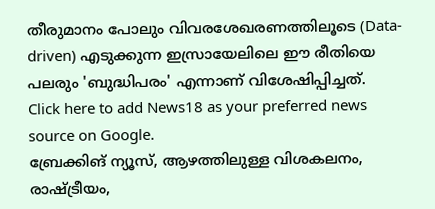തീരുമാനം പോലും വിവരശേഖരണത്തിലൂടെ (Data-driven) എടുക്കുന്ന ഇസ്രായേലിലെ ഈ രീതിയെ പലരും 'ബുദ്ധിപരം' എന്നാണ് വിശേഷിപ്പിച്ചത്.
Click here to add News18 as your preferred news source on Google.
ബ്രേക്കിങ് ന്യൂസ്, ആഴത്തിലുള്ള വിശകലനം, രാഷ്ട്രീയം,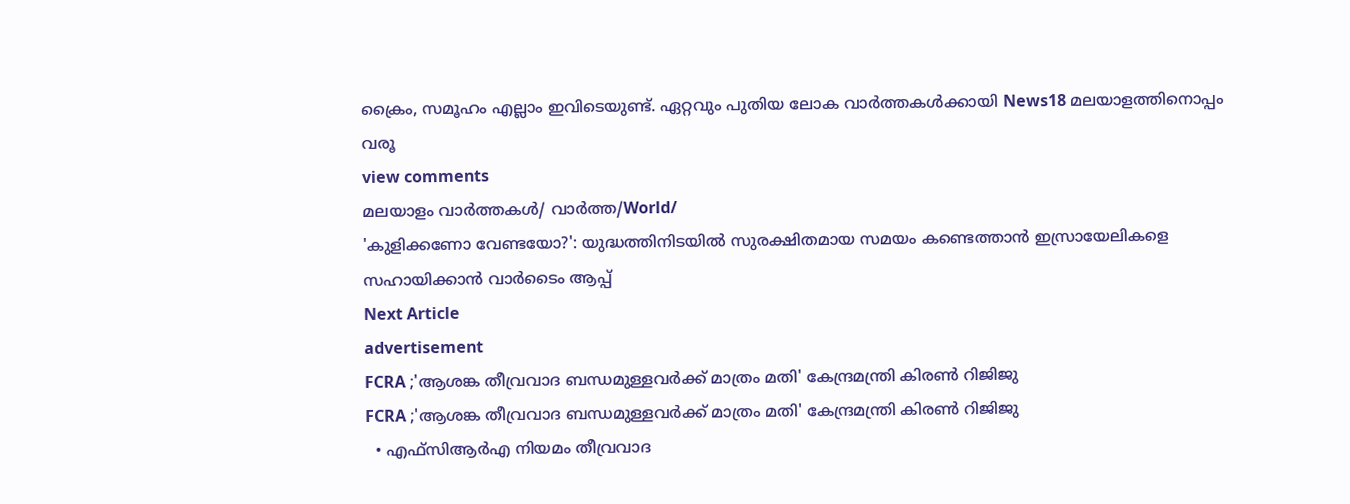ക്രൈം, സമൂഹം എല്ലാം ഇവിടെയുണ്ട്. ഏറ്റവും പുതിയ ലോക വാർത്തകൾക്കായി News18 മലയാളത്തിനൊപ്പം വരൂ
view comments
മലയാളം വാർത്തകൾ/ വാർത്ത/World/
'കുളിക്കണോ വേണ്ടയോ?': യുദ്ധത്തിനിടയിൽ സുരക്ഷിതമായ സമയം കണ്ടെത്താൻ ഇസ്രായേലികളെ സഹായിക്കാൻ വാർടൈം ആപ്പ്
Next Article
advertisement
FCRA ;'ആശങ്ക തീവ്രവാദ ബന്ധമുള്ളവർക്ക് മാത്രം മതി' കേന്ദ്രമന്ത്രി കിരണ്‍ റിജിജു
FCRA ;'ആശങ്ക തീവ്രവാദ ബന്ധമുള്ളവർക്ക് മാത്രം മതി' കേന്ദ്രമന്ത്രി കിരണ്‍ റിജിജു
  • എഫ്‌സിആർഎ നിയമം തീവ്രവാദ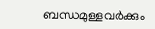ബന്ധമുള്ളവർക്കും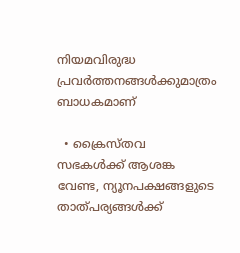നിയമവിരുദ്ധ പ്രവർത്തനങ്ങൾക്കുമാത്രം ബാധകമാണ്

  • ക്രൈസ്തവ സഭകൾക്ക് ആശങ്ക വേണ്ട, ന്യൂനപക്ഷങ്ങളുടെ താത്പര്യങ്ങൾക്ക്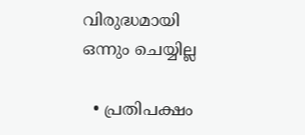വിരുദ്ധമായി ഒന്നും ചെയ്യില്ല

  • പ്രതിപക്ഷം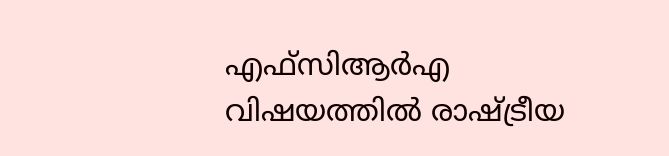എഫ്‌സിആർഎ വിഷയത്തിൽ രാഷ്ട്രീയ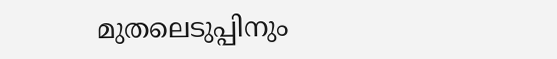മുതലെടുപ്പിനും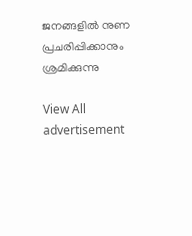ജനങ്ങളിൽ നുണ പ്രചരിപ്പിക്കാനും ശ്രമിക്കുന്നു

View All
advertisement